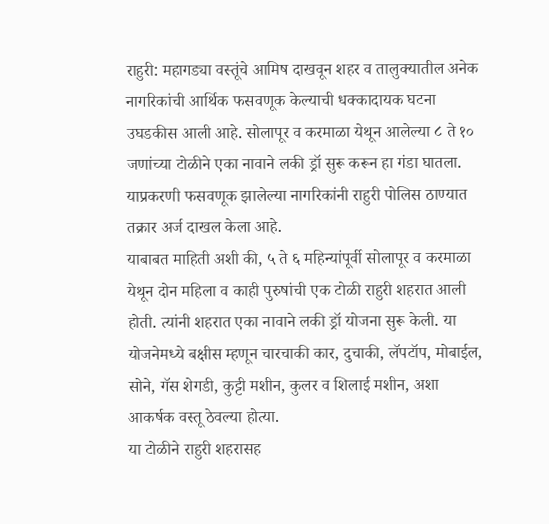राहुरी: महागड्या वस्तूंचे आमिष दाखवून शहर व तालुक्यातील अनेक नागरिकांची आर्थिक फसवणूक केल्याची धक्कादायक घटना उघडकीस आली आहे. सोलापूर व करमाळा येथून आलेल्या ८ ते १० जणांच्या टोळीने एका नावाने लकी ड्रॉ सुरू करून हा गंडा घातला. याप्रकरणी फसवणूक झालेल्या नागरिकांनी राहुरी पोलिस ठाण्यात तक्रार अर्ज दाखल केला आहे.
याबाबत माहिती अशी की, ५ ते ६ महिन्यांपूर्वी सोलापूर व करमाळा येथून दोन महिला व काही पुरुषांची एक टोळी राहुरी शहरात आली होती. त्यांनी शहरात एका नावाने लकी ड्रॉ योजना सुरू केली. या योजनेमध्ये बक्षीस म्हणून चारचाकी कार, दुचाकी, लॅपटॉप, मोबाईल, सोने, गॅस शेगडी, कुट्टी मशीन, कुलर व शिलाई मशीन, अशा आकर्षक वस्तू ठेवल्या होत्या.
या टोळीने राहुरी शहरासह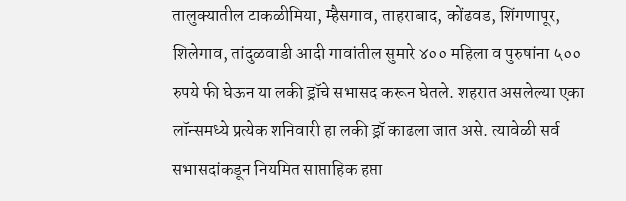तालुक्यातील टाकळीमिया, म्हैसगाव, ताहराबाद, कोंढवड, शिंगणापूर, शिलेगाव, तांदुळवाडी आदी गावांतील सुमारे ४०० महिला व पुरुषांना ५०० रुपये फी घेऊन या लकी ड्रॉचे सभासद करून घेतले. शहरात असलेल्या एका लॉन्समध्ये प्रत्येक शनिवारी हा लकी ड्रॉ काढला जात असे. त्यावेळी सर्व सभासदांकडून नियमित साप्ताहिक हप्ता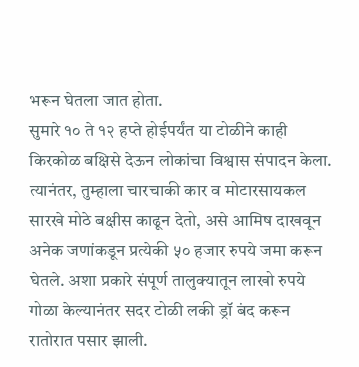भरून घेतला जात होता.
सुमारे १० ते १२ हप्ते होईपर्यंत या टोळीने काही किरकोळ बक्षिसे देऊन लोकांचा विश्वास संपादन केला. त्यानंतर, तुम्हाला चारचाकी कार व मोटारसायकल सारखे मोठे बक्षीस काढून देतो, असे आमिष दाखवून अनेक जणांकडून प्रत्येकी ५० हजार रुपये जमा करून घेतले. अशा प्रकारे संपूर्ण तालुक्यातून लाखो रुपये गोळा केल्यानंतर सदर टोळी लकी ड्रॉ बंद करून रातोरात पसार झाली.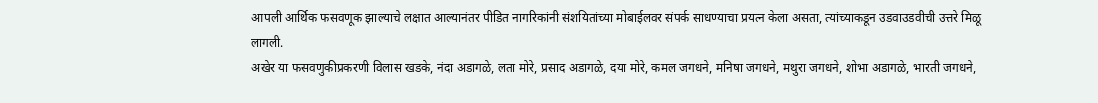आपली आर्थिक फसवणूक झाल्याचे लक्षात आल्यानंतर पीडित नागरिकांनी संशयितांच्या मोबाईलवर संपर्क साधण्याचा प्रयत्न केला असता, त्यांच्याकडून उडवाउडवीची उत्तरे मिळू लागली.
अखेर या फसवणुकीप्रकरणी विलास खडके, नंदा अडागळे, लता मोरे, प्रसाद अडागळे, दया मोरे, कमल जगधने, मनिषा जगधने, मथुरा जगधने, शोभा अडागळे, भारती जगधने,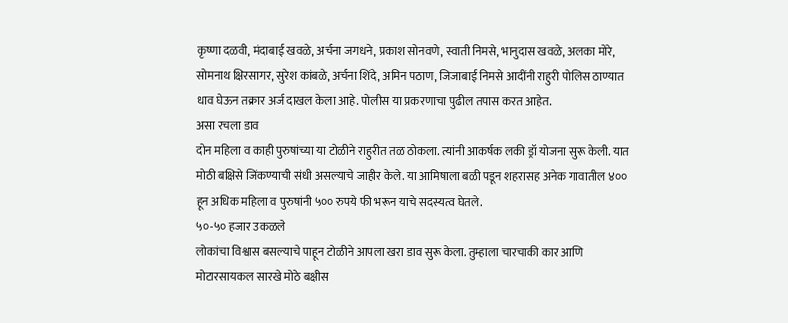कृष्णा दळवी, मंदाबाई खवळे, अर्चना जगधने, प्रकाश सोनवणे, स्वाती निमसे, भानुदास खवळे, अलका मोरे, सोमनाथ क्षिरसागर, सुरेश कांबळे, अर्चना शिंदे, अमिन पठाण, जिजाबाई निमसे आदींनी राहुरी पोलिस ठाण्यात धाव घेऊन तक्रार अर्ज दाखल केला आहे. पोलीस या प्रकरणाचा पुढील तपास करत आहेत.
असा रचला डाव
दोन महिला व काही पुरुषांच्या या टोळीने राहुरीत तळ ठोकला. त्यांनी आकर्षक लकी ड्रॉ योजना सुरू केली. यात मोठी बक्षिसे जिंकण्याची संधी असल्याचे जाहीर केले. या आमिषाला बळी पडून शहरासह अनेक गावातील ४०० हून अधिक महिला व पुरुषांनी ५०० रुपये फी भरून याचे सदस्यत्व घेतले.
५०-५० हजार उकळले
लोकांचा विश्वास बसल्याचे पाहून टोळीने आपला खरा डाव सुरू केला. तुम्हाला चारचाकी कार आणि मोटारसायकल सारखे मोठे बक्षीस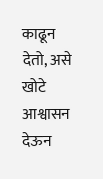काढून देतो, असे खोटे आश्वासन देऊन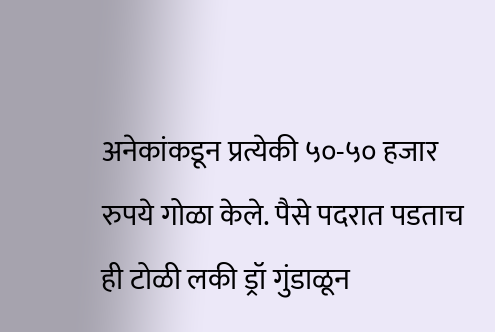अनेकांकडून प्रत्येकी ५०-५० हजार रुपये गोळा केले. पैसे पदरात पडताच ही टोळी लकी ड्रॉ गुंडाळून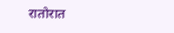रातोरात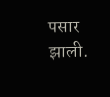पसार झाली.